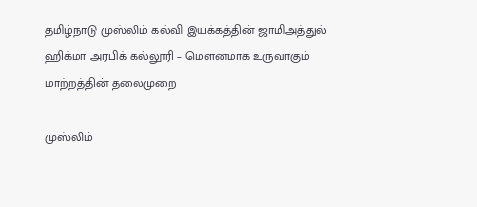தமிழ்நாடு முஸ்லிம் கல்வி இயக்கத்தின் ஜாமிஅத்துல் ஹிக்மா அரபிக் கல்லூரி – மௌனமாக உருவாகும் மாற்றத்தின் தலைமுறை

முஸ்லிம்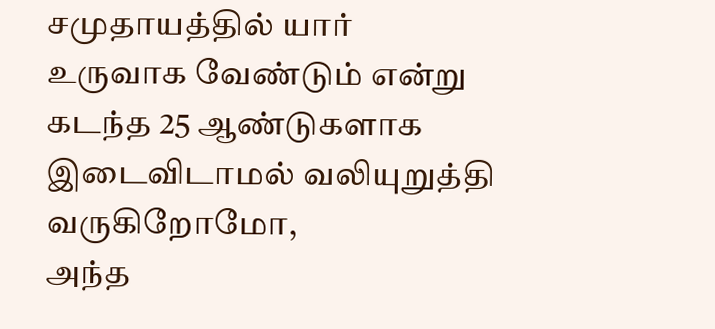சமுதாயத்தில் யார் உருவாக வேண்டும் என்று கடந்த 25 ஆண்டுகளாக இடைவிடாமல் வலியுறுத்தி வருகிறோமோ,
அந்த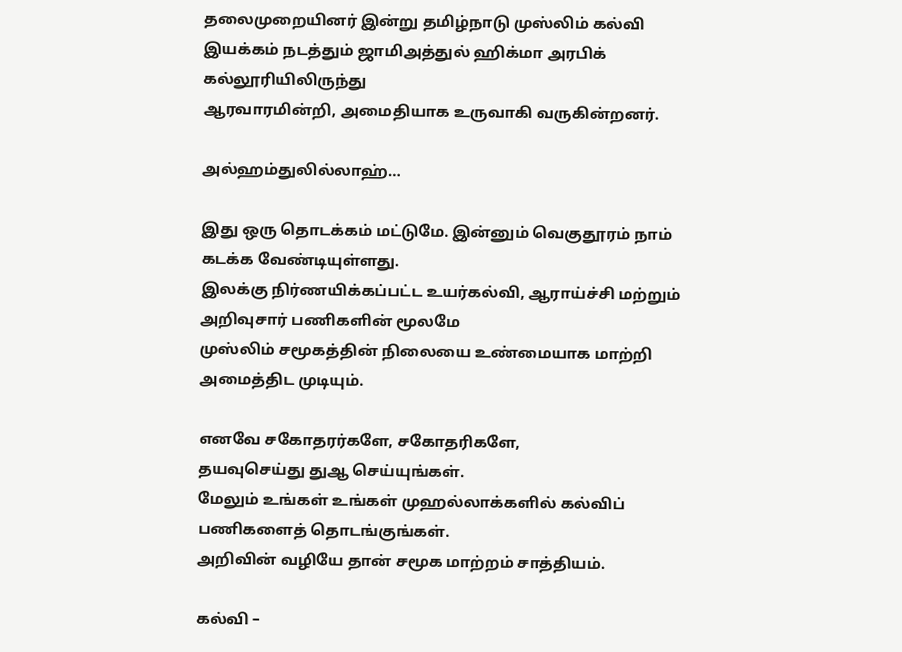தலைமுறையினர் இன்று தமிழ்நாடு முஸ்லிம் கல்வி இயக்கம் நடத்தும் ஜாமிஅத்துல் ஹிக்மா அரபிக் கல்லூரியிலிருந்து
ஆரவாரமின்றி, அமைதியாக உருவாகி வருகின்றனர்.

அல்ஹம்துலில்லாஹ்…

இது ஒரு தொடக்கம் மட்டுமே. இன்னும் வெகுதூரம் நாம் கடக்க வேண்டியுள்ளது.
இலக்கு நிர்ணயிக்கப்பட்ட உயர்கல்வி, ஆராய்ச்சி மற்றும் அறிவுசார் பணிகளின் மூலமே
முஸ்லிம் சமூகத்தின் நிலையை உண்மையாக மாற்றி அமைத்திட முடியும்.

எனவே சகோதரர்களே, சகோதரிகளே,
தயவுசெய்து துஆ செய்யுங்கள்.
மேலும் உங்கள் உங்கள் முஹல்லாக்களில் கல்விப் பணிகளைத் தொடங்குங்கள்.
அறிவின் வழியே தான் சமூக மாற்றம் சாத்தியம்.

கல்வி –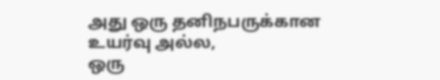அது ஒரு தனிநபருக்கான உயர்வு அல்ல,
ஒரு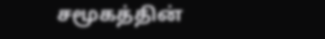சமூகத்தின்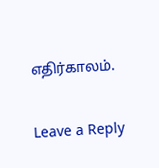எதிர்காலம்.

Leave a Reply